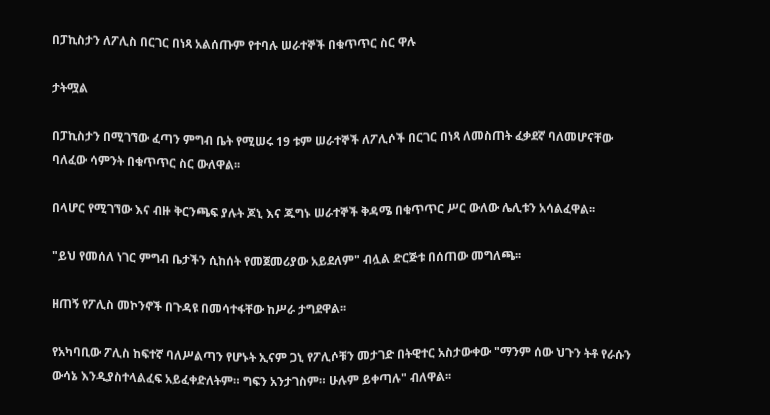በፓኪስታን ለፖሊስ በርገር በነጻ አልሰጡም የተባሉ ሠራተኞች በቁጥጥር ስር ዋሉ

ታትሟል

በፓኪስታን በሚገኘው ፈጣን ምግብ ቤት የሚሠሩ 19 ቱም ሠራተኞች ለፖሊሶች በርገር በነጻ ለመስጠት ፈቃደኛ ባለመሆናቸው ባለፈው ሳምንት በቁጥጥር ስር ውለዋል፡፡

በላሆር የሚገኘው እና ብዙ ቅርንጫፍ ያሉት ጆኒ እና ጁግኑ ሠራተኞች ቅዳሜ በቁጥጥር ሥር ውለው ሌሊቱን አሳልፈዋል፡፡

"ይህ የመሰለ ነገር ምግብ ቤታችን ሲከሰት የመጀመሪያው አይደለም" ብሏል ድርጅቱ በሰጠው መግለጫ፡፡

ዘጠኝ የፖሊስ መኮንኖች በጉዳዩ በመሳተፋቸው ከሥራ ታግደዋል፡፡

የአካባቢው ፖሊስ ከፍተኛ ባለሥልጣን የሆኑት ኢናም ጋኒ የፖሊሶቹን መታገድ በትዊተር አስታውቀው "ማንም ሰው ህጉን ትቶ የራሱን ውሳኔ እንዲያስተላልፈፍ አይፈቀድለትም። ግፍን አንታገስም። ሁሉም ይቀጣሉ" ብለዋል፡፡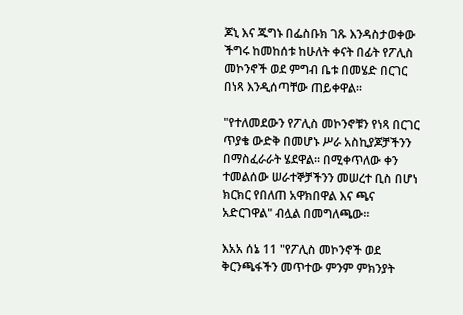ጆኒ እና ጁግኑ በፌስቡክ ገጹ እንዳስታወቀው ችግሩ ከመከሰቱ ከሁለት ቀናት በፊት የፖሊስ መኮንኖች ወደ ምግብ ቤቱ በመሄድ በርገር በነጻ እንዲሰጣቸው ጠይቀዋል፡፡

"የተለመደውን የፖሊስ መኮንኖቹን የነጻ በርገር ጥያቄ ውድቅ በመሆኑ ሥራ አስኪያጆቻችንን በማስፈራራት ሄደዋል። በሚቀጥለው ቀን ተመልሰው ሠራተኞቻችንን መሠረተ ቢስ በሆነ ክርክር የበለጠ አዋክበዋል እና ጫና አድርገዋል" ብሏል በመግለጫው፡፡

እአአ ሰኔ 11 "የፖሊስ መኮንኖች ወደ ቅርንጫፋችን መጥተው ምንም ምክንያት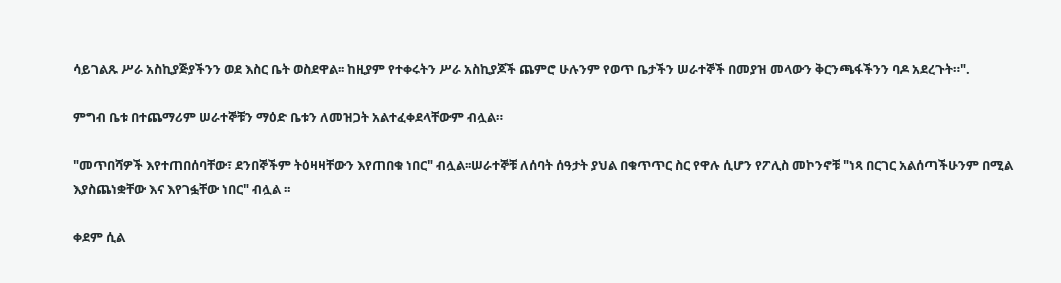ሳይገልጹ ሥራ አስኪያጅያችንን ወደ እስር ቤት ወስደዋል፡፡ ከዚያም የተቀሩትን ሥራ አስኪያጆች ጨምሮ ሁሉንም የወጥ ቤታችን ሠራተኞች በመያዝ መላውን ቅርንጫፋችንን ባዶ አደረጉት።".

ምግብ ቤቱ በተጨማሪም ሠራተኞቹን ማዕድ ቤቱን ለመዝጋት አልተፈቀደላቸውም ብሏል።

"መጥበሻዎች እየተጠበሰባቸው፣ ደንበኞችም ትዕዛዛቸውን እየጠበቁ ነበር" ብሏል፡፡ሠራተኞቹ ለሰባት ሰዓታት ያህል በቁጥጥር ስር የዋሉ ሲሆን የፖሊስ መኮንኖቹ "ነጻ በርገር አልሰጣችሁንም በሚል እያስጨነቋቸው እና እየገፏቸው ነበር" ብሏል ፡፡

ቀደም ሲል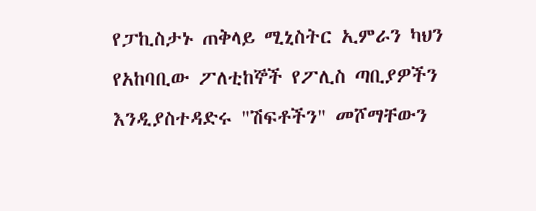የፓኪስታኑ ጠቅላይ ሚኒስትር ኢምራን ካህን የአከባቢው ፖለቲከኞች የፖሊስ ጣቢያዎችን እንዲያስተዳድሩ "ሽፍቶችን" መሾማቸውን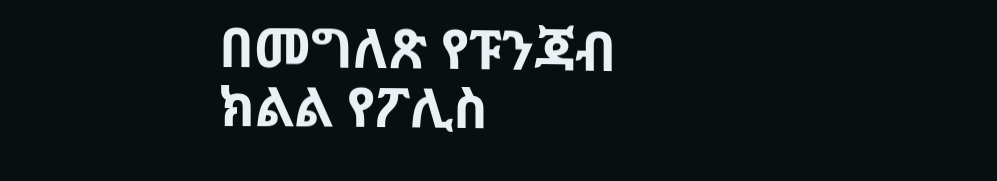በመግለጽ የፑንጃብ ክልል የፖሊስ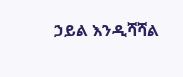ኃይል እንዲሻሻል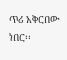ጥሪ አቅርበው ነበር፡፡